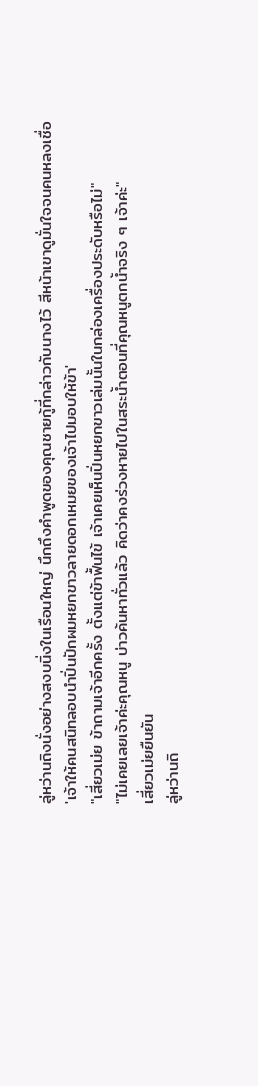ลู่หว่านถิงนั่งอย่างสงบนิ่งในเรือนใหญ่ นึกถึงคำพูดของคุณชายกู้ที่กล่าวกับนางไว้ สีหน้าเขาดูมั่นใจจนคนหลงเชื่อ
'เจ้าให้คนสนิทลอบนำปิ่นปักผมหยกขาวลายดอกเหมยของเจ้าไปมอบให้ข้า'
"เสี่ยวเม่ย ข้าถามเจ้าอีกครั้ง ตั้งแต่ข้าฟื้นไข้ เจ้าเคยเห็นปิ่นหยกขาวเล่มนั้นในกล่องเครื่องประดับหรือไม่"
"ไม่เคยเลยเจ้าค่ะคุณหนู บ่าวค้นหาทั่วแล้ว คิดว่าคงร่วงหายไปในสระน้ำตอนที่คุณหนูตกน้ำจริง ๆ เจ้าค่ะ"
เสี่ยวเม่ยยืนยัน
ลู่หว่านถิ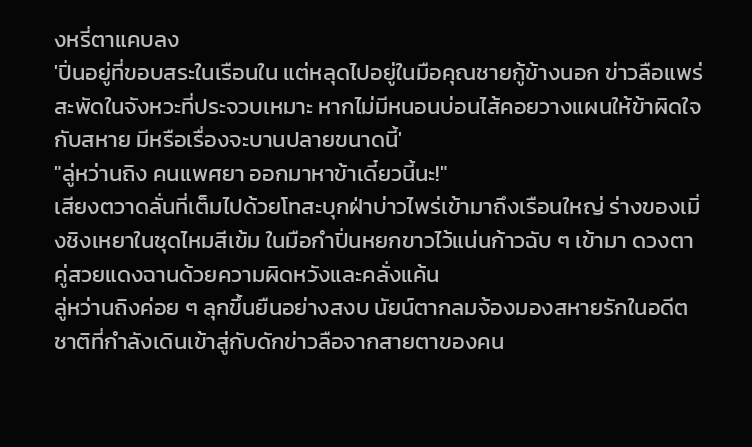งหรี่ตาแคบลง
'ปิ่นอยู่ที่ขอบสระในเรือนใน แต่หลุดไปอยู่ในมือคุณชายกู้ข้างนอก ข่าวลือแพร่สะพัดในจังหวะที่ประจวบเหมาะ หากไม่มีหนอนบ่อนไส้คอยวางแผนให้ข้าผิดใจกับสหาย มีหรือเรื่องจะบานปลายขนาดนี้'
"ลู่หว่านถิง คนแพศยา ออกมาหาข้าเดี๋ยวนี้นะ!"
เสียงตวาดลั่นที่เต็มไปด้วยโทสะบุกฝ่าบ่าวไพร่เข้ามาถึงเรือนใหญ่ ร่างของเมิ่งชิงเหยาในชุดไหมสีเข้ม ในมือกำปิ่นหยกขาวไว้แน่นก้าวฉับ ๆ เข้ามา ดวงตาคู่สวยแดงฉานด้วยความผิดหวังและคลั่งแค้น
ลู่หว่านถิงค่อย ๆ ลุกขึ้นยืนอย่างสงบ นัยน์ตากลมจ้องมองสหายรักในอดีตชาติที่กำลังเดินเข้าสู่กับดักข่าวลือจากสายตาของคน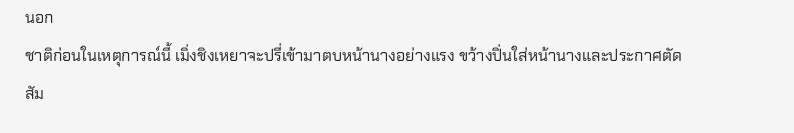นอก
ชาติก่อนในเหตุการณ์นี้ เมิ่งชิงเหยาจะปรี่เข้ามาตบหน้านางอย่างแรง ขว้างปิ่นใส่หน้านางและประกาศตัดสัม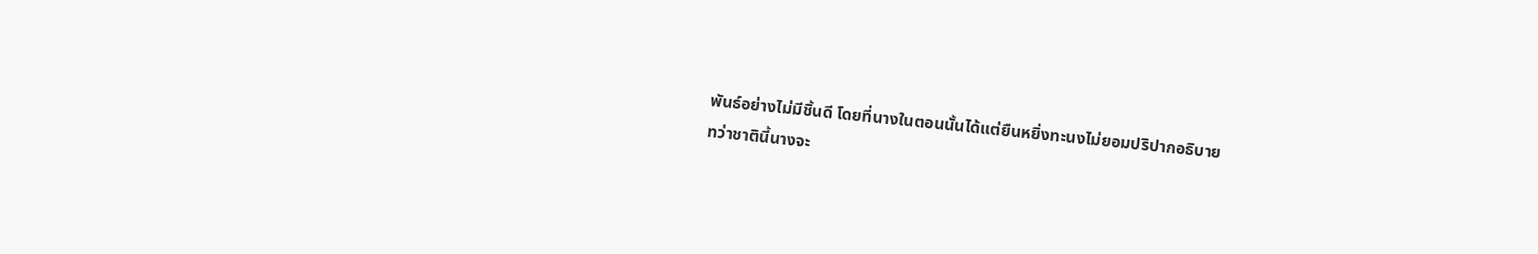พันธ์อย่างไม่มีชิ้นดี โดยที่นางในตอนนั้นได้แต่ยืนหยิ่งทะนงไม่ยอมปริปากอธิบาย
ทว่าชาตินี้นางจะ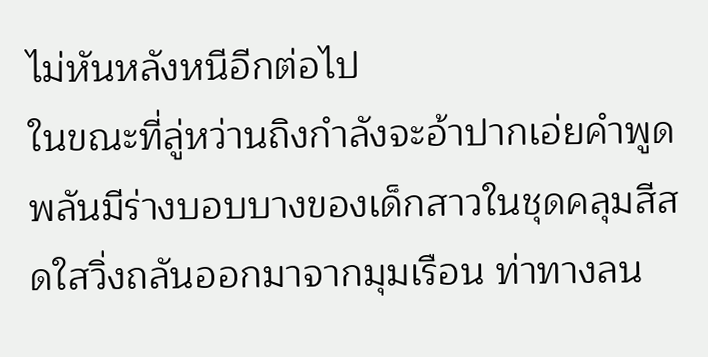ไม่หันหลังหนีอีกต่อไป
ในขณะที่ลู่หว่านถิงกำลังจะอ้าปากเอ่ยคำพูด พลันมีร่างบอบบางของเด็กสาวในชุดคลุมสีสดใสวิ่งถลันออกมาจากมุมเรือน ท่าทางลน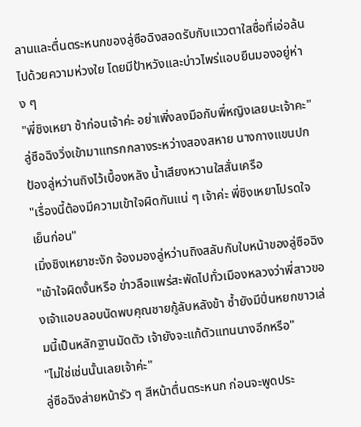ลานและตื่นตระหนกของลู่ซือฉิงสอดรับกับแววตาใสซื่อที่เอ่อล้นไปด้วยความห่วงใย โดยมีป้าหวังและบ่าวไพร่แอบยืนมองอยู่ห่าง ๆ
"พี่ชิงเหยา ช้าก่อนเจ้าค่ะ อย่าเพิ่งลงมือกับพี่หญิงเลยนะเจ้าคะ"
ลู่ซือฉิงวิ่งเข้ามาแทรกกลางระหว่างสองสหาย นางกางแขนปกป้องลู่หว่านถิงไว้เบื้องหลัง น้ำเสียงหวานใสสั่นเครือ
"เรื่องนี้ต้องมีความเข้าใจผิดกันแน่ ๆ เจ้าค่ะ พี่ชิงเหยาโปรดใจเย็นก่อน"
เมิ่งชิงเหยาชะงัก จ้องมองลู่หว่านถิงสลับกับใบหน้าของลู่ซือฉิง
"เข้าใจผิดงั้นหรือ ข่าวลือแพร่สะพัดไปทั่วเมืองหลวงว่าพี่สาวของเจ้าแอบลอบนัดพบคุณชายกู้ลับหลังข้า ซ้ำยังมีปิ่นหยกขาวเล่มนี้เป็นหลักฐานมัดตัว เจ้ายังจะแก้ตัวแทนนางอีกหรือ"
"ไม่ใช่เช่นนั้นเลยเจ้าค่ะ"
ลู่ซือฉิงส่ายหน้ารัว ๆ สีหน้าตื่นตระหนก ก่อนจะพูดประ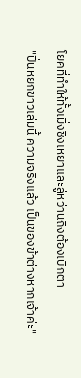โยคที่ทำให้ทั้งเมิ่งชิงเหยาและลู่หว่านถิงต้องเบิกตา
"ปิ่นหยกขาวเล่มนี้ ความจริงแล้ว เป็นของข้าต่างหากเจ้าค่ะ"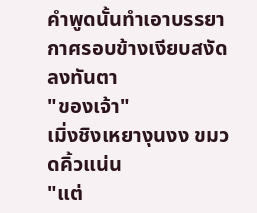คำพูดนั้นทำเอาบรรยากาศรอบข้างเงียบสงัดลงทันตา
"ของเจ้า"
เมิ่งชิงเหยางุนงง ขมวดคิ้วแน่น
"แต่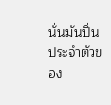นั่นมันปิ่นประจำตัวของ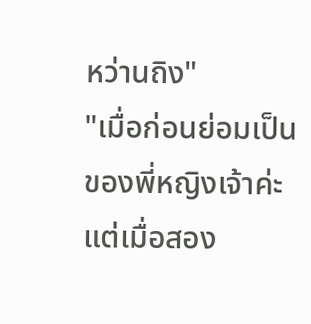หว่านถิง"
"เมื่อก่อนย่อมเป็นของพี่หญิงเจ้าค่ะ แต่เมื่อสอง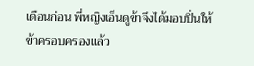เดือนก่อน พี่หญิงเอ็นดูข้าจึงได้มอบปิ่นให้ข้าครอบครองแล้ว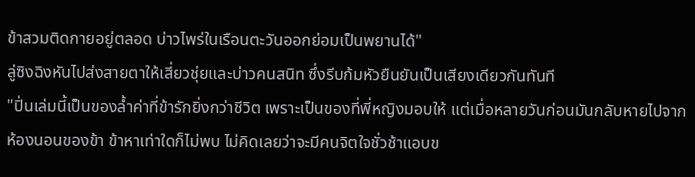ข้าสวมติดกายอยู่ตลอด บ่าวไพร่ในเรือนตะวันออกย่อมเป็นพยานได้"
ลู่ซิงฉิงหันไปส่งสายตาให้เสี่ยวชุ่ยและบ่าวคนสนิท ซึ่งรีบก้มหัวยืนยันเป็นเสียงเดียวกันทันที
"ปิ่นเล่มนี้เป็นของล้ำค่าที่ข้ารักยิ่งกว่าชีวิต เพราะเป็นของที่พี่หญิงมอบให้ แต่เมื่อหลายวันก่อนมันกลับหายไปจากห้องนอนของข้า ข้าหาเท่าใดก็ไม่พบ ไม่คิดเลยว่าจะมีคนจิตใจชั่วช้าแอบข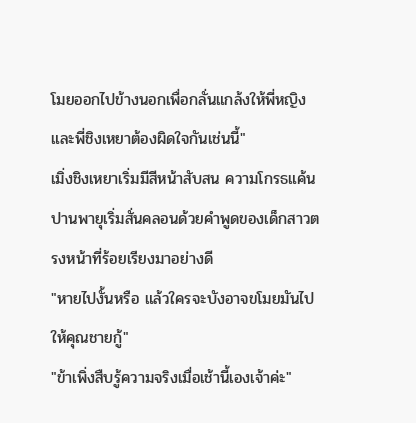โมยออกไปข้างนอกเพื่อกลั่นแกล้งให้พี่หญิงและพี่ชิงเหยาต้องผิดใจกันเช่นนี้"
เมิ่งชิงเหยาเริ่มมีสีหน้าสับสน ความโกรธแค้นปานพายุเริ่มสั่นคลอนด้วยคำพูดของเด็กสาวตรงหน้าที่ร้อยเรียงมาอย่างดี
"หายไปงั้นหรือ แล้วใครจะบังอาจขโมยมันไปให้คุณชายกู้"
"ข้าเพิ่งสืบรู้ความจริงเมื่อเช้านี้เองเจ้าค่ะ"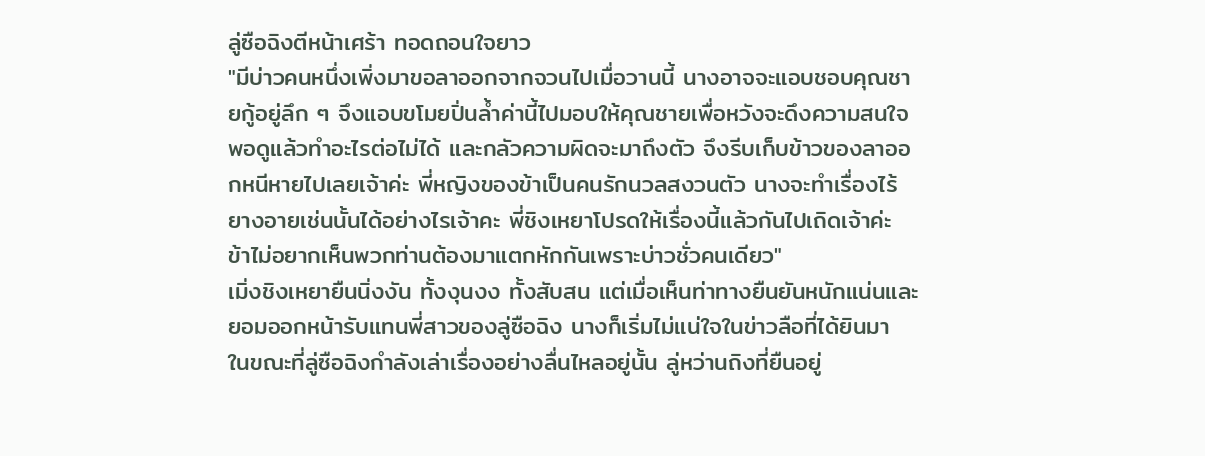ลู่ซือฉิงตีหน้าเศร้า ทอดถอนใจยาว
"มีบ่าวคนหนึ่งเพิ่งมาขอลาออกจากจวนไปเมื่อวานนี้ นางอาจจะแอบชอบคุณชายกู้อยู่ลึก ๆ จึงแอบขโมยปิ่นล้ำค่านี้ไปมอบให้คุณชายเพื่อหวังจะดึงความสนใจพอดูแล้วทำอะไรต่อไม่ได้ และกลัวความผิดจะมาถึงตัว จึงรีบเก็บข้าวของลาออกหนีหายไปเลยเจ้าค่ะ พี่หญิงของข้าเป็นคนรักนวลสงวนตัว นางจะทำเรื่องไร้ยางอายเช่นนั้นได้อย่างไรเจ้าคะ พี่ชิงเหยาโปรดให้เรื่องนี้แล้วกันไปเถิดเจ้าค่ะ ข้าไม่อยากเห็นพวกท่านต้องมาแตกหักกันเพราะบ่าวชั่วคนเดียว"
เมิ่งชิงเหยายืนนิ่งงัน ทั้งงุนงง ทั้งสับสน แต่เมื่อเห็นท่าทางยืนยันหนักแน่นและยอมออกหน้ารับแทนพี่สาวของลู่ซือฉิง นางก็เริ่มไม่แน่ใจในข่าวลือที่ได้ยินมา
ในขณะที่ลู่ซือฉิงกำลังเล่าเรื่องอย่างลื่นไหลอยู่นั้น ลู่หว่านถิงที่ยืนอยู่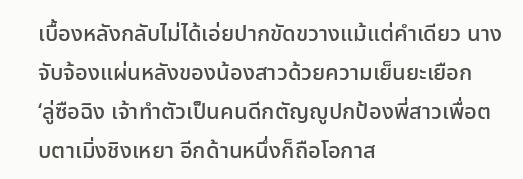เบื้องหลังกลับไม่ได้เอ่ยปากขัดขวางแม้แต่คำเดียว นางจับจ้องแผ่นหลังของน้องสาวด้วยความเย็นยะเยือก
‘ลู่ซือฉิง เจ้าทำตัวเป็นคนดีกตัญญูปกป้องพี่สาวเพื่อตบตาเมิ่งชิงเหยา อีกด้านหนึ่งก็ถือโอกาส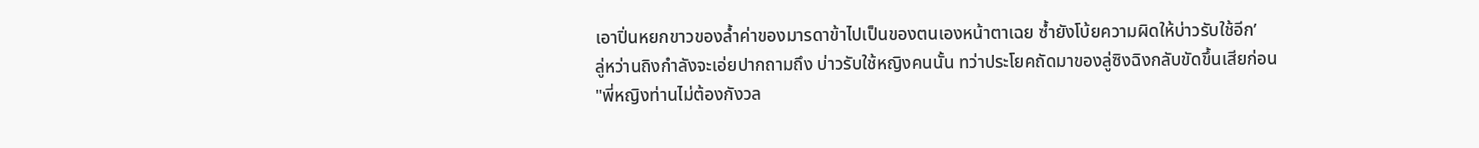เอาปิ่นหยกขาวของล้ำค่าของมารดาข้าไปเป็นของตนเองหน้าตาเฉย ซ้ำยังโบ้ยความผิดให้บ่าวรับใช้อีก’
ลู่หว่านถิงกำลังจะเอ่ยปากถามถึง บ่าวรับใช้หญิงคนนั้น ทว่าประโยคถัดมาของลู่ซิงฉิงกลับขัดขึ้นเสียก่อน
"พี่หญิงท่านไม่ต้องกังวล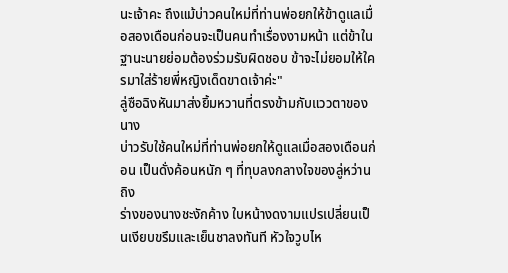นะเจ้าคะ ถึงแม้บ่าวคนใหม่ที่ท่านพ่อยกให้ข้าดูแลเมื่อสองเดือนก่อนจะเป็นคนทำเรื่องงามหน้า แต่ข้าในฐานะนายย่อมต้องร่วมรับผิดชอบ ข้าจะไม่ยอมให้ใครมาใส่ร้ายพี่หญิงเด็ดขาดเจ้าค่ะ"
ลู่ซือฉิงหันมาส่งยิ้มหวานที่ตรงข้ามกับแววตาของนาง
บ่าวรับใช้คนใหม่ที่ท่านพ่อยกให้ดูแลเมื่อสองเดือนก่อน เป็นดั่งค้อนหนัก ๆ ที่ทุบลงกลางใจของลู่หว่านถิง
ร่างของนางชะงักค้าง ใบหน้างดงามแปรเปลี่ยนเป็นเงียบขรึมและเย็นชาลงทันที หัวใจวูบไห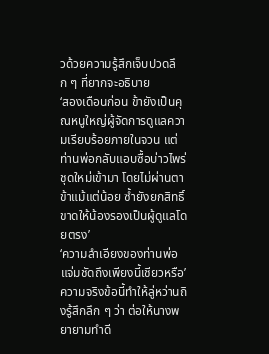วด้วยความรู้สึกเจ็บปวดลึก ๆ ที่ยากจะอธิบาย
‘สองเดือนก่อน ข้ายังเป็นคุณหนูใหญ่ผู้จัดการดูแลความเรียบร้อยภายในจวน แต่ท่านพ่อกลับแอบซื้อบ่าวไพร่ชุดใหม่เข้ามา โดยไม่ผ่านตาข้าแม้แต่น้อย ซ้ำยังยกสิทธิ์ขาดให้น้องรองเป็นผู้ดูแลโดยตรง’
‘ความลำเอียงของท่านพ่อ แจ่มชัดถึงเพียงนี้เชียวหรือ’
ความจริงข้อนี้ทำให้ลู่หว่านถิงรู้สึกลึก ๆ ว่า ต่อให้นางพยายามทำดี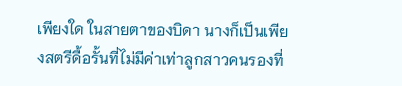เพียงใด ในสายตาของบิดา นางก็เป็นเพียงสตรีดื้อรั้นที่ไม่มีค่าเท่าลูกสาวคนรองที่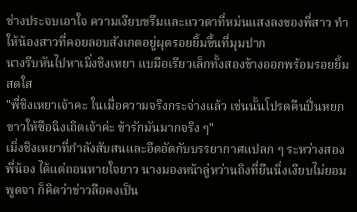ช่างประจบเอาใจ ความเงียบขรึมและแววตาที่หม่นแสงลงของพี่สาว ทำให้น้องสาวที่คอยลอบสังเกตอยู่ผุดรอยยิ้มขึ้นที่มุมปาก
นางรีบหันไปหาเมิ่งชิงเหยา แบมือเรียวเล็กทั้งสองข้างออกพร้อมรอยยิ้มสดใส
"พี่ชิงเหยาเจ้าคะ ในเมื่อความจริงกระจ่างแล้ว เช่นนั้นโปรดคืนปิ่นหยกขาวให้ซือฉิงเถิดเจ้าค่ะ ข้ารักมันมากจริง ๆ"
เมิ่งชิงเหยาที่กำลังสับสนและอึดอัดกับบรรยากาศแปลก ๆ ระหว่างสองพี่น้อง ได้แต่ถอนหายใจยาว นางมองหน้าลู่หว่านถิงที่ยืนนิ่งเงียบไม่ยอมพูดจา ก็คิดว่าข่าวลือคงเป็น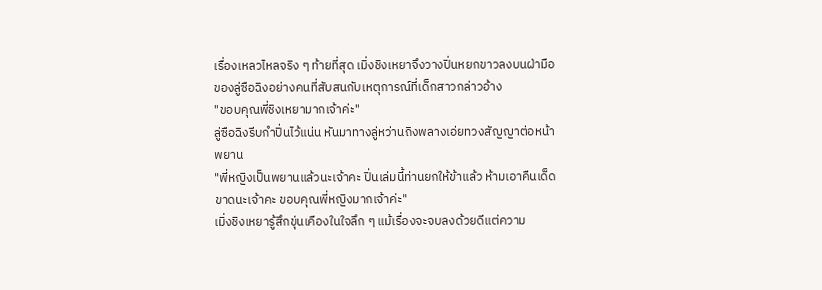เรื่องเหลวไหลจริง ๆ ท้ายที่สุด เมิ่งชิงเหยาจึงวางปิ่นหยกขาวลงบนฝ่ามือของลู่ซือฉิงอย่างคนที่สับสนกับเหตุการณ์ที่เด็กสาวกล่าวอ้าง
"ขอบคุณพี่ชิงเหยามากเจ้าค่ะ"
ลู่ซือฉิงรีบกำปิ่นไว้แน่น หันมาทางลู่หว่านถิงพลางเอ่ยทวงสัญญาต่อหน้าพยาน
"พี่หญิงเป็นพยานแล้วนะเจ้าคะ ปิ่นเล่มนี้ท่านยกให้ข้าแล้ว ห้ามเอาคืนเด็ดขาดนะเจ้าคะ ขอบคุณพี่หญิงมากเจ้าค่ะ"
เมิ่งชิงเหยารู้สึกขุ่นเคืองในใจลึก ๆ แม้เรื่องจะจบลงด้วยดีแต่ความ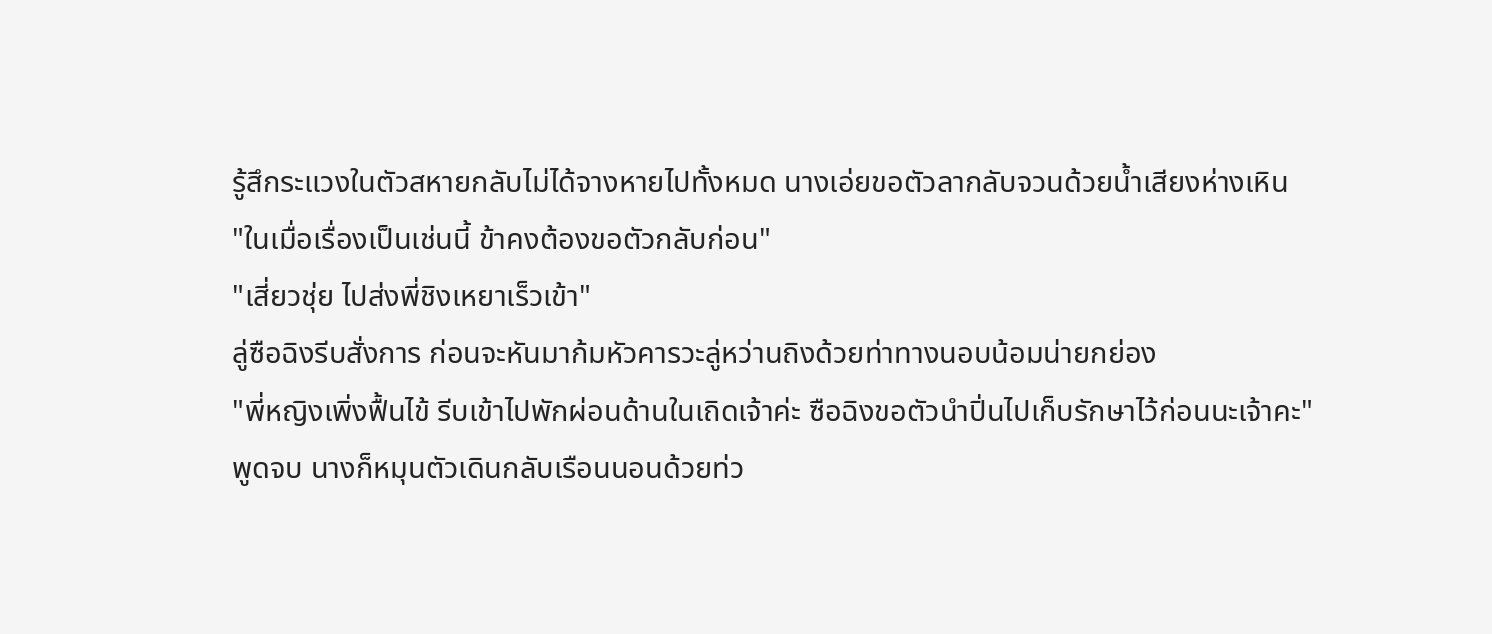รู้สึกระแวงในตัวสหายกลับไม่ได้จางหายไปทั้งหมด นางเอ่ยขอตัวลากลับจวนด้วยน้ำเสียงห่างเหิน
"ในเมื่อเรื่องเป็นเช่นนี้ ข้าคงต้องขอตัวกลับก่อน"
"เสี่ยวชุ่ย ไปส่งพี่ชิงเหยาเร็วเข้า"
ลู่ซือฉิงรีบสั่งการ ก่อนจะหันมาก้มหัวคารวะลู่หว่านถิงด้วยท่าทางนอบน้อมน่ายกย่อง
"พี่หญิงเพิ่งฟื้นไข้ รีบเข้าไปพักผ่อนด้านในเถิดเจ้าค่ะ ซือฉิงขอตัวนำปิ่นไปเก็บรักษาไว้ก่อนนะเจ้าคะ"
พูดจบ นางก็หมุนตัวเดินกลับเรือนนอนด้วยท่ว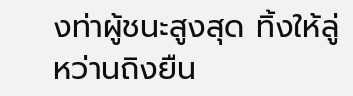งท่าผู้ชนะสูงสุด ทิ้งให้ลู่หว่านถิงยืน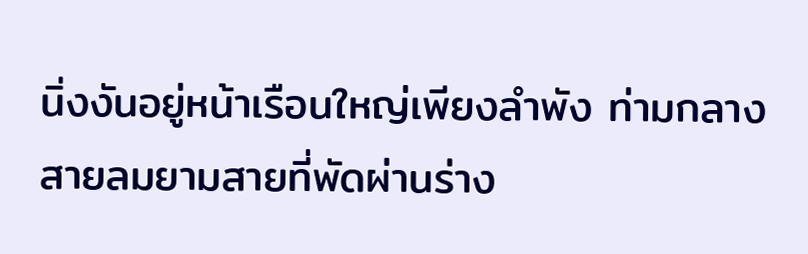นิ่งงันอยู่หน้าเรือนใหญ่เพียงลำพัง ท่ามกลางสายลมยามสายที่พัดผ่านร่าง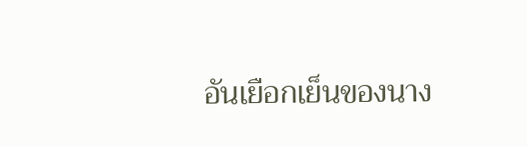อันเยือกเย็นของนาง